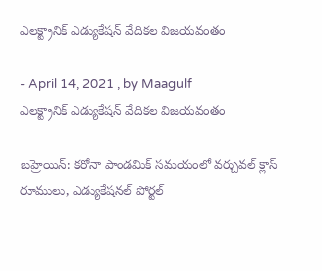ఎలక్ట్రానిక్ ఎడ్యుకేషన్ వేదికల విజయవంతం

- April 14, 2021 , by Maagulf
ఎలక్ట్రానిక్ ఎడ్యుకేషన్ వేదికల విజయవంతం

బహ్రెయిన్: కరోనా పాండమిక్ సమయంలో వర్చువల్ క్లాస్ రూములు, ఎడ్యుకేషనల్ పోర్టల్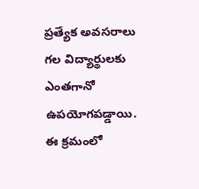ప్రత్యేక అవసరాలు గల విద్యార్థులకు ఎంతగానో ఉపయోగపడ్డాయి. ఈ క్రమంలో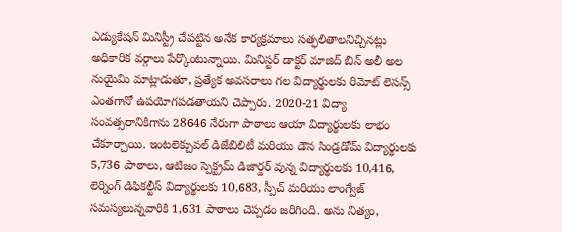ఎడ్యుకేషన్ మినిస్ట్రీ చేపట్టిన అనేక కార్యక్రమాలు సత్ఫలితాలనిచ్చినట్లు అధికారిక వర్గాలు పేర్కొంటున్నాయి. మినిస్టర్ డాక్టర్ మాజిద్ బిన్ అలీ అల నుయైమి మాట్లాడుతూ, ప్రత్యేక అవసరాలు గల విద్యార్థులకు రిమోట్ లెసన్స్ ఎంతగానో ఉపయోగపడతాయని చెప్పారు. 2020-21 విద్యా సంవత్సరానికిగాను 28646 నేరుగా పాఠాలు ఆయా విద్యార్థులకు లాభం చేకూర్చాయి. ఇంటలెక్చువల్ డిజేబిలిటీ మరియు డౌన సిండ్రడోమ్ విద్యార్థులకు 5,736 పాఠాలు, ఆటిజం స్పెక్ట్రమ్ డిజార్డర్ వున్న విద్యార్థులకు 10,416, లెర్నింగ్ డిఫికల్టీస్ విద్యార్థులకు 10,683, స్పీచ్ మరియు లాంగ్వేజ్ సమస్యలున్నవారికి 1,631 పాఠాలు చెప్పడం జరిగింది. అను నిత్యం,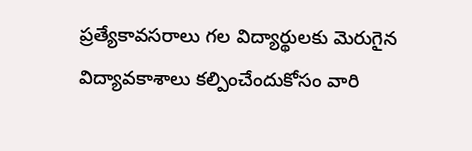ప్రత్యేకావసరాలు గల విద్యార్థులకు మెరుగైన విద్యావకాశాలు కల్పించేందుకోసం వారి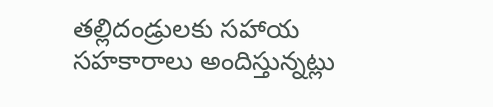తల్లిదండ్రులకు సహాయ సహకారాలు అందిస్తున్నట్లు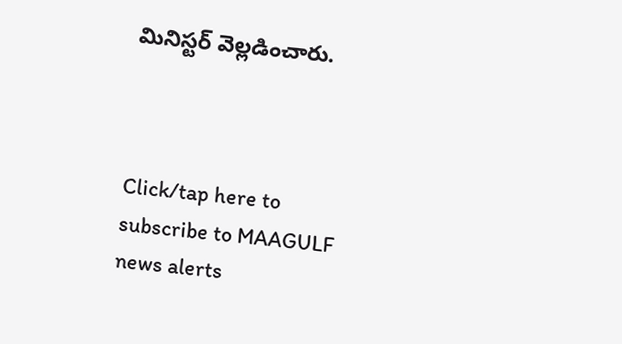మినిస్టర్ వెల్లడించారు.



Click/tap here to subscribe to MAAGULF news alerts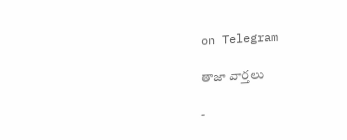on Telegram

తాజా వార్తలు

-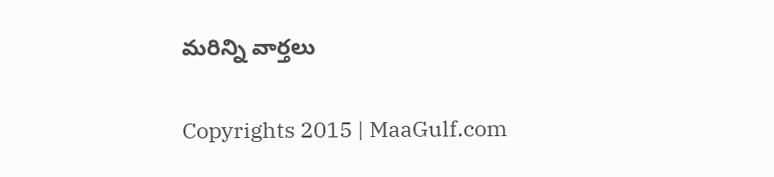మరిన్ని వార్తలు

Copyrights 2015 | MaaGulf.com